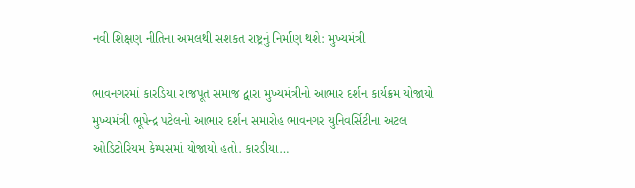નવી શિક્ષણ નીતિના અમલથી સશકત રાષ્ટ્રનું નિર્માણ થશે: મુખ્યમંત્રી

ભાવનગરમાં કારડિયા રાજપૂત સમાજ દ્વારા મુખ્યમંત્રીનો આભાર દર્શન કાર્યક્રમ યોજાયો   મુખ્યમંત્રી ભૂપેન્દ્ર પટેલનો આભાર દર્શન સમારોહ ભાવનગર યુનિવર્સિટીના અટલ ઓડિટોરિયમ કેમ્પસમાં યોજાયો હતો. કારડીયા…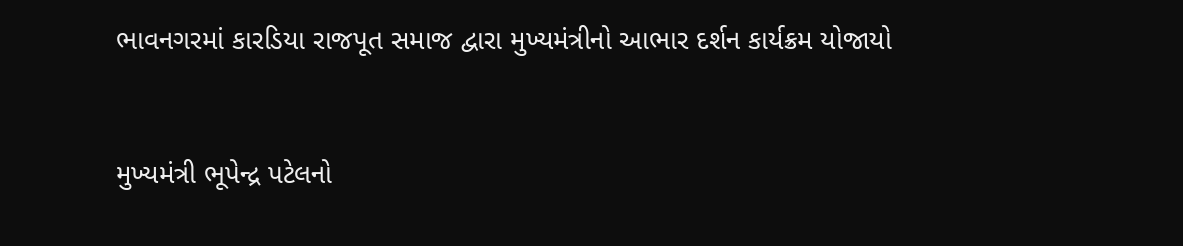ભાવનગરમાં કારડિયા રાજપૂત સમાજ દ્વારા મુખ્યમંત્રીનો આભાર દર્શન કાર્યક્રમ યોજાયો



મુખ્યમંત્રી ભૂપેન્દ્ર પટેલનો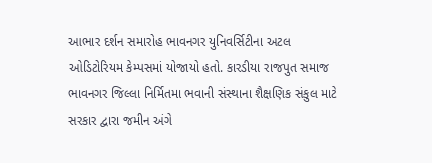આભાર દર્શન સમારોહ ભાવનગર યુનિવર્સિટીના અટલ ઓડિટોરિયમ કેમ્પસમાં યોજાયો હતો. કારડીયા રાજપુત સમાજ ભાવનગર જિલ્લા નિર્મિતમા ભવાની સંસ્થાના શૈક્ષણિક સંકુલ માટે સરકાર દ્વારા જમીન અંગે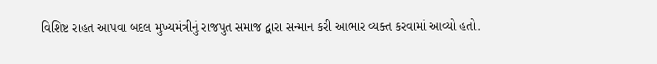વિશિષ્ટ રાહત આપવા બદલ મુખ્યમંત્રીનું રાજપુત સમાજ દ્વારા સન્માન કરી આભાર વ્યક્ત કરવામાં આવ્યો હતો.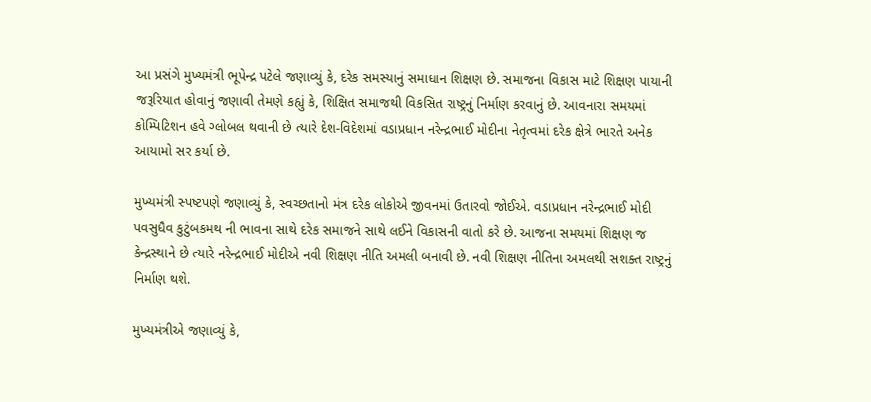આ પ્રસંગે મુખ્યમંત્રી ભૂપેન્દ્ર પટેલે જણાવ્યું કે, દરેક સમસ્યાનું સમાધાન શિક્ષણ છે. સમાજના વિકાસ માટે શિક્ષણ પાયાની જરૂરિયાત હોવાનું જણાવી તેમણે કહ્યું કે, શિક્ષિત સમાજથી વિકસિત રાષ્ટ્રનું નિર્માણ કરવાનું છે. આવનારા સમયમાં કોમ્પિટિશન હવે ગ્લોબલ થવાની છે ત્યારે દેશ-વિદેશમાં વડાપ્રધાન નરેન્દ્રભાઈ મોદીના નેતૃત્વમાં દરેક ક્ષેત્રે ભારતે અનેક આયામો સર કર્યા છે.

મુખ્યમંત્રી સ્પષ્ટપણે જણાવ્યું કે, સ્વચ્છતાનો મંત્ર દરેક લોકોએ જીવનમાં ઉતારવો જોઈએ. વડાપ્રધાન નરેન્દ્રભાઈ મોદી પવસુધૈવ કુટુંબકમથ ની ભાવના સાથે દરેક સમાજને સાથે લઈને વિકાસની વાતો કરે છે. આજના સમયમાં શિક્ષણ જ કેન્દ્રસ્થાને છે ત્યારે નરેન્દ્રભાઈ મોદીએ નવી શિક્ષણ નીતિ અમલી બનાવી છે. નવી શિક્ષણ નીતિના અમલથી સશક્ત રાષ્ટ્રનું નિર્માણ થશે.

મુખ્યમંત્રીએ જણાવ્યું કે,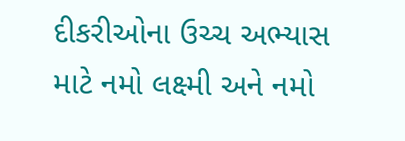દીકરીઓના ઉચ્ચ અભ્યાસ માટે નમો લક્ષ્મી અને નમો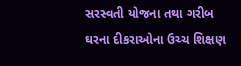સરસ્વતી યોજના તથા ગરીબ ઘરના દીકરાઓના ઉચ્ચ શિક્ષણ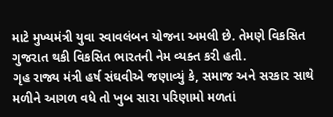માટે મુખ્યમંત્રી યુવા સ્વાવલંબન યોજના અમલી છે. તેમણે વિકસિત ગુજરાત થકી વિકસિત ભારતની નેમ વ્યક્ત કરી હતી.
ગૃહ રાજ્ય મંત્રી હર્ષ સંઘવીએ જણાવ્યું કે, સમાજ અને સરકાર સાથે મળીને આગળ વધે તો ખુબ સારા પરિણામો મળતાં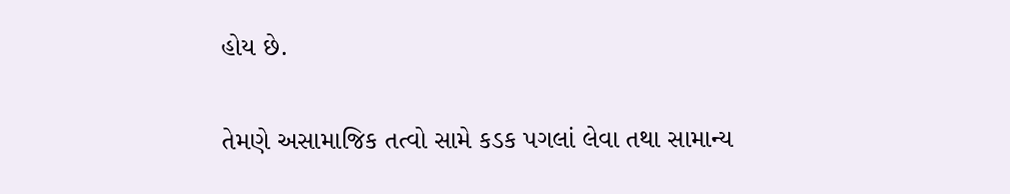હોય છે.

તેમણે અસામાજિક તત્વો સામે કડક પગલાં લેવા તથા સામાન્ય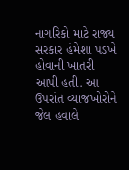નાગરિકો માટે રાજ્ય સરકાર હંમેશા પડખે હોવાની ખાતરી આપી હતી. આ ઉપરાંત વ્યાજખોરોને જેલ હવાલે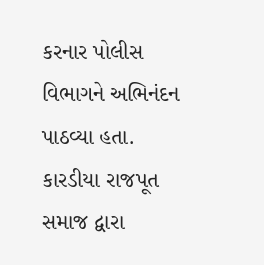કરનાર પોલીસ વિભાગને અભિનંદન પાઠવ્યા હતા. કારડીયા રાજપૂત સમાજ દ્વારા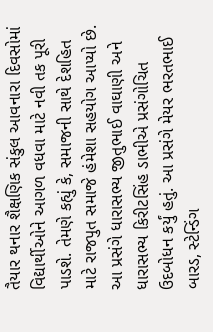તૈયાર થનાર શૈક્ષણિક સંકુલ આવનારા દિવસોમાં વિદ્યાર્થીઓને આગળ વધવા માટે નવી તક પૂરી પાડશે. તેમણે કહ્યું કે, સમાજની સાથે દેશહિત માટે રાજપુત સમાજે હંમેશા સહયોગ આપ્યો છે. આ પ્રસંગે ધારાસભ્ય જીતુભાઈ વાઘાણી અને ધારાસભ્ય કિરીટસિંહ ડાભીએ પ્રસંગોચિત ઉદબોધન કર્યું હતું. આ પ્રસંગે મેયર ભરતભાઈ બારડ, સ્ટેન્ડિંગ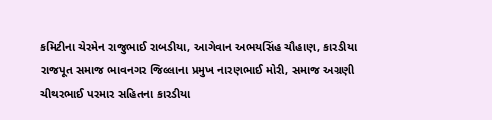કમિટીના ચેરમેન રાજુભાઈ રાબડીયા, આગેવાન અભયસિંહ ચૌહાણ, કારડીયા રાજપૂત સમાજ ભાવનગર જિલ્લાના પ્રમુખ નારણભાઈ મોરી, સમાજ અગ્રણી ચીથરભાઈ પરમાર સહિતના કારડીયા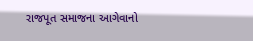રાજપૂત સમાજના આગેવાનો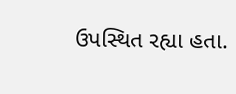ઉપસ્થિત રહ્યા હતા.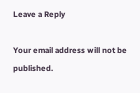Leave a Reply

Your email address will not be published.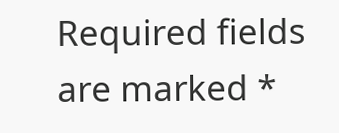Required fields are marked *